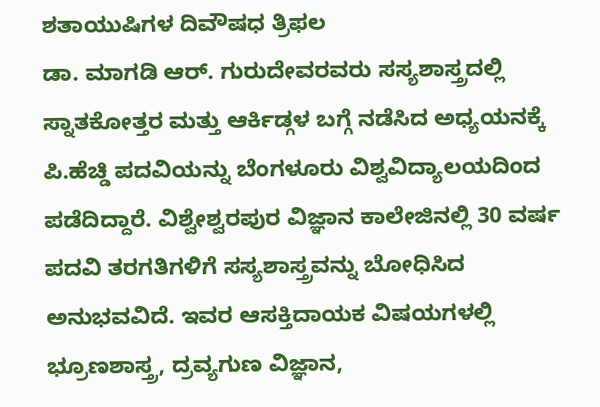ಶತಾಯುಷಿಗಳ ದಿವೌಷಧ ತ್ರಿಫಲ
ಡಾ. ಮಾಗಡಿ ಆರ್. ಗುರುದೇವರವರು ಸಸ್ಯಶಾಸ್ತ್ರದಲ್ಲಿ ಸ್ನಾತಕೋತ್ತರ ಮತ್ತು ಆರ್ಕಿಡ್ಗಳ ಬಗ್ಗೆ ನಡೆಸಿದ ಅಧ್ಯಯನಕ್ಕೆ ಪಿ.ಹೆಚ್ಡಿ ಪದವಿಯನ್ನು ಬೆಂಗಳೂರು ವಿಶ್ವವಿದ್ಯಾಲಯದಿಂದ ಪಡೆದಿದ್ದಾರೆ. ವಿಶ್ವೇಶ್ವರಪುರ ವಿಜ್ಞಾನ ಕಾಲೇಜಿನಲ್ಲಿ 30 ವರ್ಷ ಪದವಿ ತರಗತಿಗಳಿಗೆ ಸಸ್ಯಶಾಸ್ತ್ರವನ್ನು ಬೋಧಿಸಿದ ಅನುಭವವಿದೆ. ಇವರ ಆಸಕ್ತಿದಾಯಕ ವಿಷಯಗಳಲ್ಲಿ ಭ್ರೂಣಶಾಸ್ತ್ರ, ದ್ರವ್ಯಗುಣ ವಿಜ್ಞಾನ,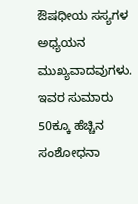ಔಷಧೀಯ ಸಸ್ಯಗಳ ಅಧ್ಯಯನ ಮುಖ್ಯವಾದವುಗಳು. ಇವರ ಸುಮಾರು 50ಕ್ಕೂ ಹೆಚ್ಚಿನ ಸಂಶೋಧನಾ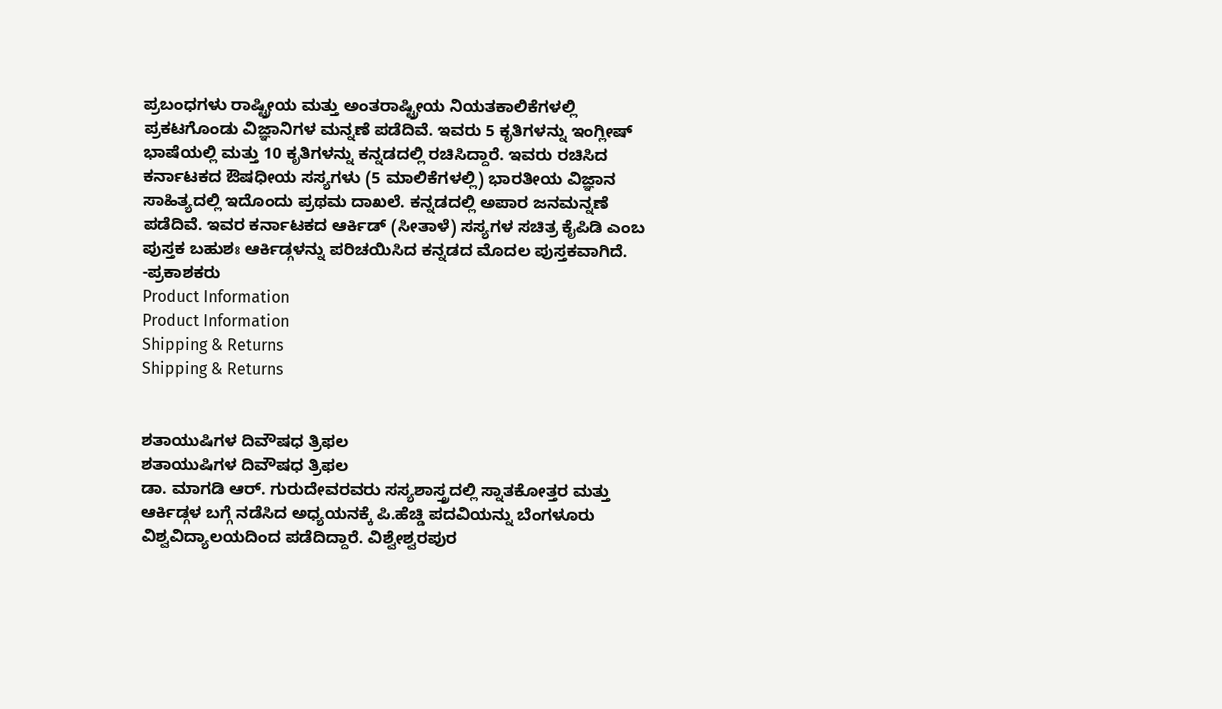ಪ್ರಬಂಧಗಳು ರಾಷ್ಟ್ರೀಯ ಮತ್ತು ಅಂತರಾಷ್ಟ್ರೀಯ ನಿಯತಕಾಲಿಕೆಗಳಲ್ಲಿ ಪ್ರಕಟಗೊಂಡು ವಿಜ್ಞಾನಿಗಳ ಮನ್ನಣೆ ಪಡೆದಿವೆ. ಇವರು 5 ಕೃತಿಗಳನ್ನು ಇಂಗ್ಲೀಷ್ ಭಾಷೆಯಲ್ಲಿ ಮತ್ತು 10 ಕೃತಿಗಳನ್ನು ಕನ್ನಡದಲ್ಲಿ ರಚಿಸಿದ್ದಾರೆ. ಇವರು ರಚಿಸಿದ ಕರ್ನಾಟಕದ ಔಷಧೀಯ ಸಸ್ಯಗಳು (5 ಮಾಲಿಕೆಗಳಲ್ಲಿ) ಭಾರತೀಯ ವಿಜ್ಞಾನ ಸಾಹಿತ್ಯದಲ್ಲಿ ಇದೊಂದು ಪ್ರಥಮ ದಾಖಲೆ. ಕನ್ನಡದಲ್ಲಿ ಅಪಾರ ಜನಮನ್ನಣೆ ಪಡೆದಿವೆ. ಇವರ ಕರ್ನಾಟಕದ ಆರ್ಕಿಡ್ (ಸೀತಾಳೆ) ಸಸ್ಯಗಳ ಸಚಿತ್ರ ಕೈಪಿಡಿ ಎಂಬ ಪುಸ್ತಕ ಬಹುಶಃ ಆರ್ಕಿಡ್ಗಳನ್ನು ಪರಿಚಯಿಸಿದ ಕನ್ನಡದ ಮೊದಲ ಪುಸ್ತಕವಾಗಿದೆ.
-ಪ್ರಕಾಶಕರು
Product Information
Product Information
Shipping & Returns
Shipping & Returns


ಶತಾಯುಷಿಗಳ ದಿವೌಷಧ ತ್ರಿಫಲ
ಶತಾಯುಷಿಗಳ ದಿವೌಷಧ ತ್ರಿಫಲ
ಡಾ. ಮಾಗಡಿ ಆರ್. ಗುರುದೇವರವರು ಸಸ್ಯಶಾಸ್ತ್ರದಲ್ಲಿ ಸ್ನಾತಕೋತ್ತರ ಮತ್ತು ಆರ್ಕಿಡ್ಗಳ ಬಗ್ಗೆ ನಡೆಸಿದ ಅಧ್ಯಯನಕ್ಕೆ ಪಿ.ಹೆಚ್ಡಿ ಪದವಿಯನ್ನು ಬೆಂಗಳೂರು ವಿಶ್ವವಿದ್ಯಾಲಯದಿಂದ ಪಡೆದಿದ್ದಾರೆ. ವಿಶ್ವೇಶ್ವರಪುರ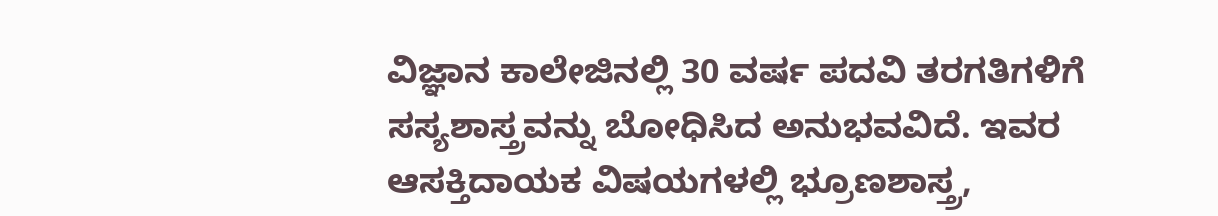ವಿಜ್ಞಾನ ಕಾಲೇಜಿನಲ್ಲಿ 30 ವರ್ಷ ಪದವಿ ತರಗತಿಗಳಿಗೆ ಸಸ್ಯಶಾಸ್ತ್ರವನ್ನು ಬೋಧಿಸಿದ ಅನುಭವವಿದೆ. ಇವರ ಆಸಕ್ತಿದಾಯಕ ವಿಷಯಗಳಲ್ಲಿ ಭ್ರೂಣಶಾಸ್ತ್ರ,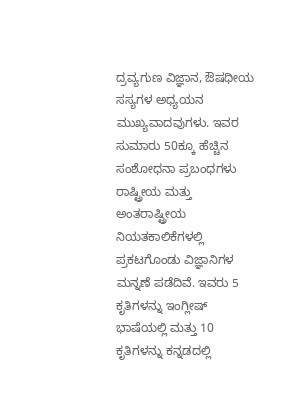ದ್ರವ್ಯಗುಣ ವಿಜ್ಞಾನ, ಔಷಧೀಯ ಸಸ್ಯಗಳ ಅಧ್ಯಯನ ಮುಖ್ಯವಾದವುಗಳು. ಇವರ ಸುಮಾರು 50ಕ್ಕೂ ಹೆಚ್ಚಿನ ಸಂಶೋಧನಾ ಪ್ರಬಂಧಗಳು ರಾಷ್ಟ್ರೀಯ ಮತ್ತು ಅಂತರಾಷ್ಟ್ರೀಯ ನಿಯತಕಾಲಿಕೆಗಳಲ್ಲಿ ಪ್ರಕಟಗೊಂಡು ವಿಜ್ಞಾನಿಗಳ ಮನ್ನಣೆ ಪಡೆದಿವೆ. ಇವರು 5 ಕೃತಿಗಳನ್ನು ಇಂಗ್ಲೀಷ್ ಭಾಷೆಯಲ್ಲಿ ಮತ್ತು 10 ಕೃತಿಗಳನ್ನು ಕನ್ನಡದಲ್ಲಿ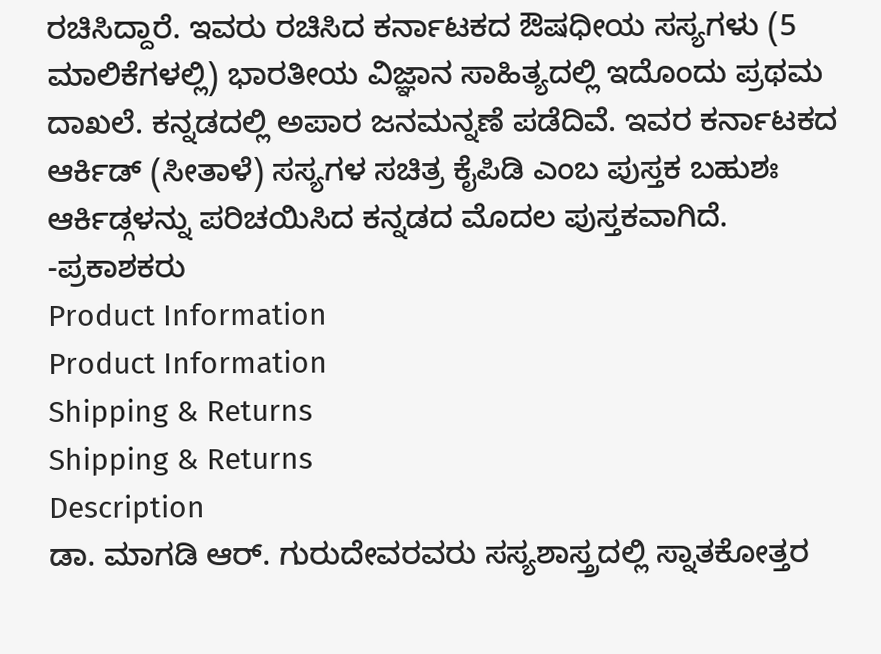ರಚಿಸಿದ್ದಾರೆ. ಇವರು ರಚಿಸಿದ ಕರ್ನಾಟಕದ ಔಷಧೀಯ ಸಸ್ಯಗಳು (5 ಮಾಲಿಕೆಗಳಲ್ಲಿ) ಭಾರತೀಯ ವಿಜ್ಞಾನ ಸಾಹಿತ್ಯದಲ್ಲಿ ಇದೊಂದು ಪ್ರಥಮ ದಾಖಲೆ. ಕನ್ನಡದಲ್ಲಿ ಅಪಾರ ಜನಮನ್ನಣೆ ಪಡೆದಿವೆ. ಇವರ ಕರ್ನಾಟಕದ ಆರ್ಕಿಡ್ (ಸೀತಾಳೆ) ಸಸ್ಯಗಳ ಸಚಿತ್ರ ಕೈಪಿಡಿ ಎಂಬ ಪುಸ್ತಕ ಬಹುಶಃ ಆರ್ಕಿಡ್ಗಳನ್ನು ಪರಿಚಯಿಸಿದ ಕನ್ನಡದ ಮೊದಲ ಪುಸ್ತಕವಾಗಿದೆ.
-ಪ್ರಕಾಶಕರು
Product Information
Product Information
Shipping & Returns
Shipping & Returns
Description
ಡಾ. ಮಾಗಡಿ ಆರ್. ಗುರುದೇವರವರು ಸಸ್ಯಶಾಸ್ತ್ರದಲ್ಲಿ ಸ್ನಾತಕೋತ್ತರ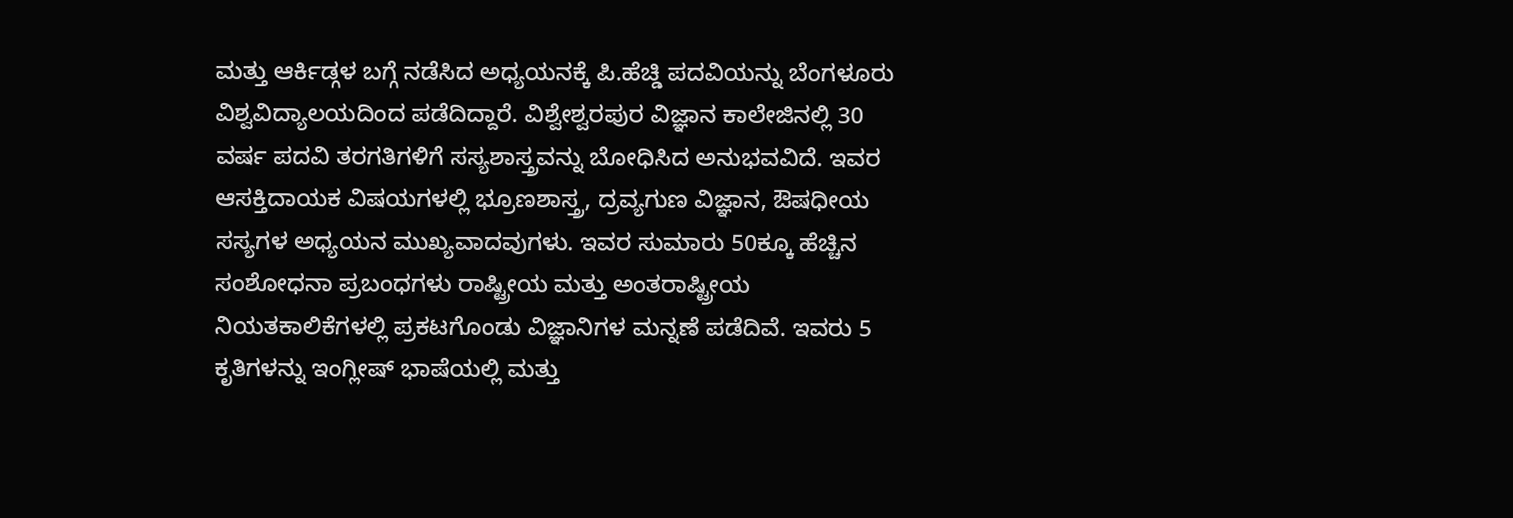ಮತ್ತು ಆರ್ಕಿಡ್ಗಳ ಬಗ್ಗೆ ನಡೆಸಿದ ಅಧ್ಯಯನಕ್ಕೆ ಪಿ.ಹೆಚ್ಡಿ ಪದವಿಯನ್ನು ಬೆಂಗಳೂರು ವಿಶ್ವವಿದ್ಯಾಲಯದಿಂದ ಪಡೆದಿದ್ದಾರೆ. ವಿಶ್ವೇಶ್ವರಪುರ ವಿಜ್ಞಾನ ಕಾಲೇಜಿನಲ್ಲಿ 30 ವರ್ಷ ಪದವಿ ತರಗತಿಗಳಿಗೆ ಸಸ್ಯಶಾಸ್ತ್ರವನ್ನು ಬೋಧಿಸಿದ ಅನುಭವವಿದೆ. ಇವರ ಆಸಕ್ತಿದಾಯಕ ವಿಷಯಗಳಲ್ಲಿ ಭ್ರೂಣಶಾಸ್ತ್ರ, ದ್ರವ್ಯಗುಣ ವಿಜ್ಞಾನ, ಔಷಧೀಯ ಸಸ್ಯಗಳ ಅಧ್ಯಯನ ಮುಖ್ಯವಾದವುಗಳು. ಇವರ ಸುಮಾರು 50ಕ್ಕೂ ಹೆಚ್ಚಿನ ಸಂಶೋಧನಾ ಪ್ರಬಂಧಗಳು ರಾಷ್ಟ್ರೀಯ ಮತ್ತು ಅಂತರಾಷ್ಟ್ರೀಯ ನಿಯತಕಾಲಿಕೆಗಳಲ್ಲಿ ಪ್ರಕಟಗೊಂಡು ವಿಜ್ಞಾನಿಗಳ ಮನ್ನಣೆ ಪಡೆದಿವೆ. ಇವರು 5 ಕೃತಿಗಳನ್ನು ಇಂಗ್ಲೀಷ್ ಭಾಷೆಯಲ್ಲಿ ಮತ್ತು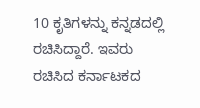10 ಕೃತಿಗಳನ್ನು ಕನ್ನಡದಲ್ಲಿ ರಚಿಸಿದ್ದಾರೆ. ಇವರು ರಚಿಸಿದ ಕರ್ನಾಟಕದ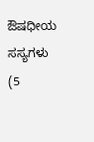ಔಷಧೀಯ ಸಸ್ಯಗಳು (5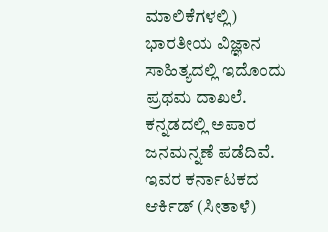ಮಾಲಿಕೆಗಳಲ್ಲಿ) ಭಾರತೀಯ ವಿಜ್ಞಾನ ಸಾಹಿತ್ಯದಲ್ಲಿ ಇದೊಂದು ಪ್ರಥಮ ದಾಖಲೆ. ಕನ್ನಡದಲ್ಲಿ ಅಪಾರ ಜನಮನ್ನಣೆ ಪಡೆದಿವೆ. ಇವರ ಕರ್ನಾಟಕದ ಆರ್ಕಿಡ್ (ಸೀತಾಳೆ)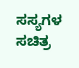ಸಸ್ಯಗಳ ಸಚಿತ್ರ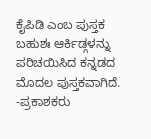ಕೈಪಿಡಿ ಎಂಬ ಪುಸ್ತಕ ಬಹುಶಃ ಆರ್ಕಿಡ್ಗಳನ್ನು ಪರಿಚಯಿಸಿದ ಕನ್ನಡದ ಮೊದಲ ಪುಸ್ತಕವಾಗಿದೆ.
-ಪ್ರಕಾಶಕರು